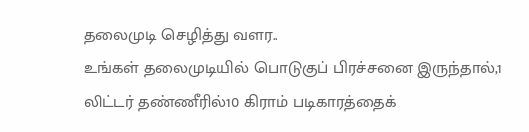தலைமுடி செழித்து வளர..
உங்கள் தலைமுடியில் பொடுகுப் பிரச்சனை இருந்தால்,1 லிட்டர் தண்ணீரில்10 கிராம் படிகாரத்தைக்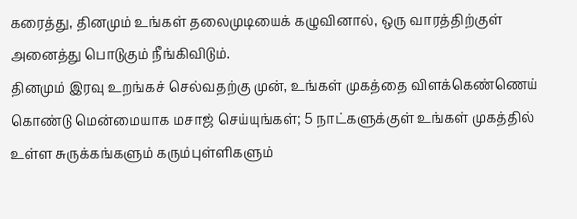கரைத்து, தினமும் உங்கள் தலைமுடியைக் கழுவினால், ஒரு வாரத்திற்குள் அனைத்து பொடுகும் நீங்கிவிடும்.
தினமும் இரவு உறங்கச் செல்வதற்கு முன், உங்கள் முகத்தை விளக்கெண்ணெய் கொண்டு மென்மையாக மசாஜ் செய்யுங்கள்; 5 நாட்களுக்குள் உங்கள் முகத்தில் உள்ள சுருக்கங்களும் கரும்புள்ளிகளும்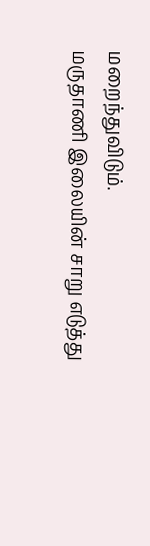மறைந்துவிடும்.
மருதாணி இலையின் சாறு எடுத்து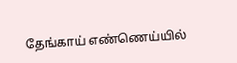தேங்காய் எண்ணெய்யில்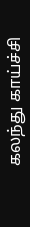கலந்து காய்ச்சி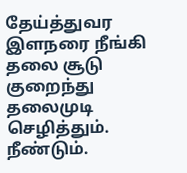தேய்த்துவர இளநரை நீங்கி தலை சூடு குறைந்து தலைமுடி செழித்தும். நீண்டும்.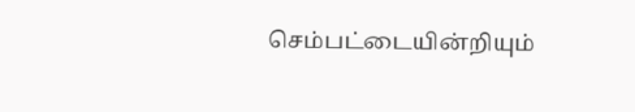செம்பட்டையின்றியும்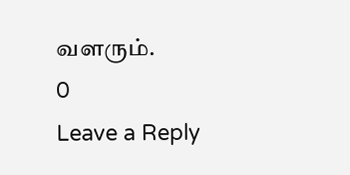வளரும்.
0
Leave a Reply